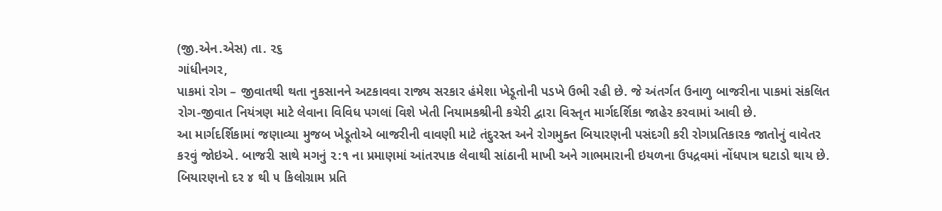(જી.એન.એસ) તા. ૨૬
ગાંધીનગર,
પાકમાં રોગ – જીવાતથી થતા નુકસાનને અટકાવવા રાજ્ય સરકાર હંમેશા ખેડૂતોની પડખે ઉભી રહી છે. જે અંતર્ગત ઉનાળુ બાજરીના પાકમાં સંકલિત રોગ-જીવાત નિયંત્રણ માટે લેવાના વિવિધ પગલાં વિશે ખેતી નિયામકશ્રીની કચેરી દ્વારા વિસ્તૃત માર્ગદર્શિકા જાહેર કરવામાં આવી છે.
આ માર્ગદર્શિકામાં જણાવ્યા મુજબ ખેડૂતોએ બાજરીની વાવણી માટે તંદુરસ્ત અને રોગમુક્ત બિયારણની પસંદગી કરી રોગપ્રતિકારક જાતોનું વાવેતર કરવું જોઇએ. બાજરી સાથે મગનું ૨:૧ ના પ્રમાણમાં આંતરપાક લેવાથી સાંઠાની માખી અને ગાભમારાની ઇયળના ઉપદ્રવમાં નોંધપાત્ર ઘટાડો થાય છે. બિયારણનો દર ૪ થી ૫ કિલોગ્રામ પ્રતિ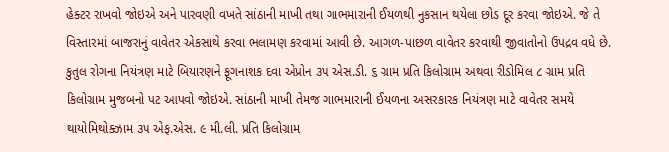હેક્ટર રાખવો જોઇએ અને પારવણી વખતે સાંઠાની માખી તથા ગાભમારાની ઈયળથી નુકસાન થયેલા છોડ દૂર કરવા જોઇએ. જે તે વિસ્તારમાં બાજરાનું વાવેતર એકસાથે કરવા ભલામણ કરવામાં આવી છે. આગળ-પાછળ વાવેતર કરવાથી જીવાતોનો ઉપદ્રવ વધે છે.
કુતુલ રોગના નિયંત્રણ માટે બિયારણને ફૂગનાશક દવા એપ્રોન ૩૫ એસ.ડી. ૬ ગ્રામ પ્રતિ કિલોગ્રામ અથવા રીડોમિલ ૮ ગ્રામ પ્રતિ કિલોગ્રામ મુજબનો પટ આપવો જોઇએ. સાંઠાની માખી તેમજ ગાભમારાની ઈયળના અસરકારક નિયંત્રણ માટે વાવેતર સમયે થાયોમિથોક્ઝામ ૩૫ એફ.એસ. ૯ મી.લી. પ્રતિ કિલોગ્રામ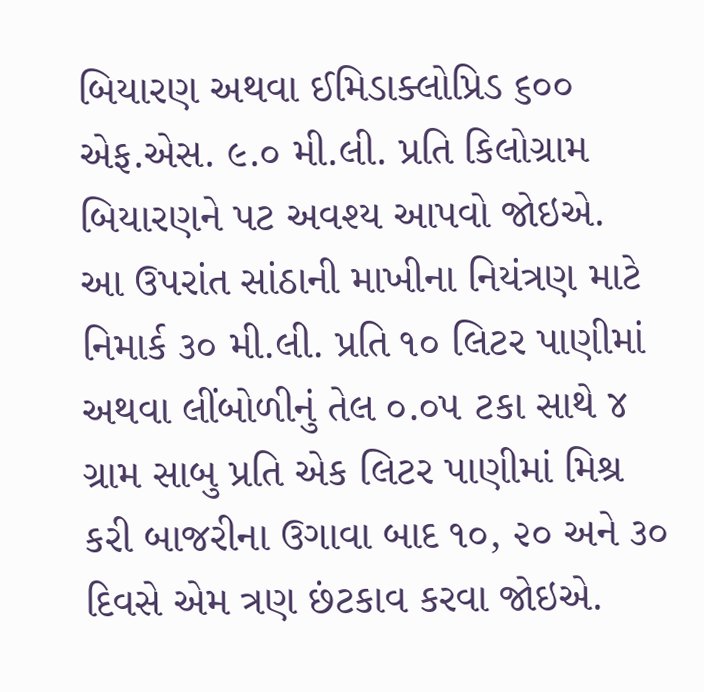બિયારણ અથવા ઈમિડાક્લોપ્રિડ ૬૦૦ એફ.એસ. ૯.૦ મી.લી. પ્રતિ કિલોગ્રામ બિયારણને પટ અવશ્ય આપવો જોઇએ.
આ ઉપરાંત સાંઠાની માખીના નિયંત્રણ માટે નિમાર્ક ૩૦ મી.લી. પ્રતિ ૧૦ લિટર પાણીમાં અથવા લીંબોળીનું તેલ ૦.૦૫ ટકા સાથે ૪ ગ્રામ સાબુ પ્રતિ એક લિટર પાણીમાં મિશ્ર કરી બાજરીના ઉગાવા બાદ ૧૦, ૨૦ અને ૩૦ દિવસે એમ ત્રણ છંટકાવ કરવા જોઇએ.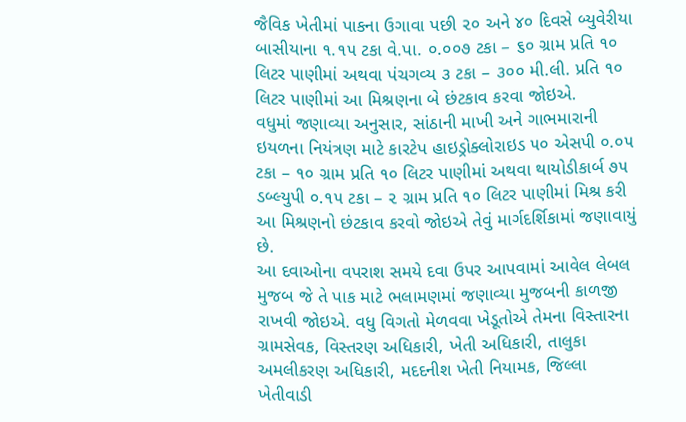જૈવિક ખેતીમાં પાકના ઉગાવા પછી ૨૦ અને ૪૦ દિવસે બ્યુવેરીયા બાસીયાના ૧.૧૫ ટકા વે.પા. ૦.૦૦૭ ટકા – ૬૦ ગ્રામ પ્રતિ ૧૦ લિટર પાણીમાં અથવા પંચગવ્ય ૩ ટકા – ૩૦૦ મી.લી. પ્રતિ ૧૦ લિટર પાણીમાં આ મિશ્રણના બે છંટકાવ કરવા જોઇએ.
વધુમાં જણાવ્યા અનુસાર, સાંઠાની માખી અને ગાભમારાની ઇયળના નિયંત્રણ માટે કારટેપ હાઇડ્રોક્લોરાઇડ ૫૦ એસપી ૦.૦૫ ટકા – ૧૦ ગ્રામ પ્રતિ ૧૦ લિટર પાણીમાં અથવા થાયોડીકાર્બ ૭૫ ડબ્લ્યુપી ૦.૧૫ ટકા – ૨ ગ્રામ પ્રતિ ૧૦ લિટર પાણીમાં મિશ્ર કરી આ મિશ્રણનો છંટકાવ કરવો જોઇએ તેવું માર્ગદર્શિકામાં જણાવાયું છે.
આ દવાઓના વપરાશ સમયે દવા ઉપર આપવામાં આવેલ લેબલ મુજબ જે તે પાક માટે ભલામણમાં જણાવ્યા મુજબની કાળજી રાખવી જોઇએ. વધુ વિગતો મેળવવા ખેડૂતોએ તેમના વિસ્તારના ગ્રામસેવક, વિસ્તરણ અધિકારી, ખેતી અધિકારી, તાલુકા અમલીકરણ અધિકારી, મદદનીશ ખેતી નિયામક, જિલ્લા ખેતીવાડી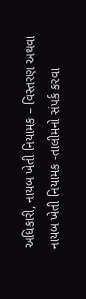અધિકારી, નાયબ ખેતી નિયામક – વિસ્તરણ અથવા નાયબ ખેતી નિયામક -તાલીમનો સંપર્ક કરવા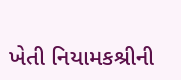ખેતી નિયામકશ્રીની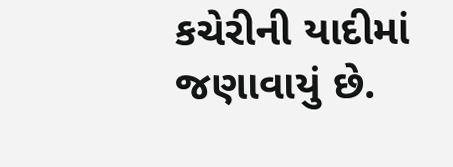કચેરીની યાદીમાં જણાવાયું છે.